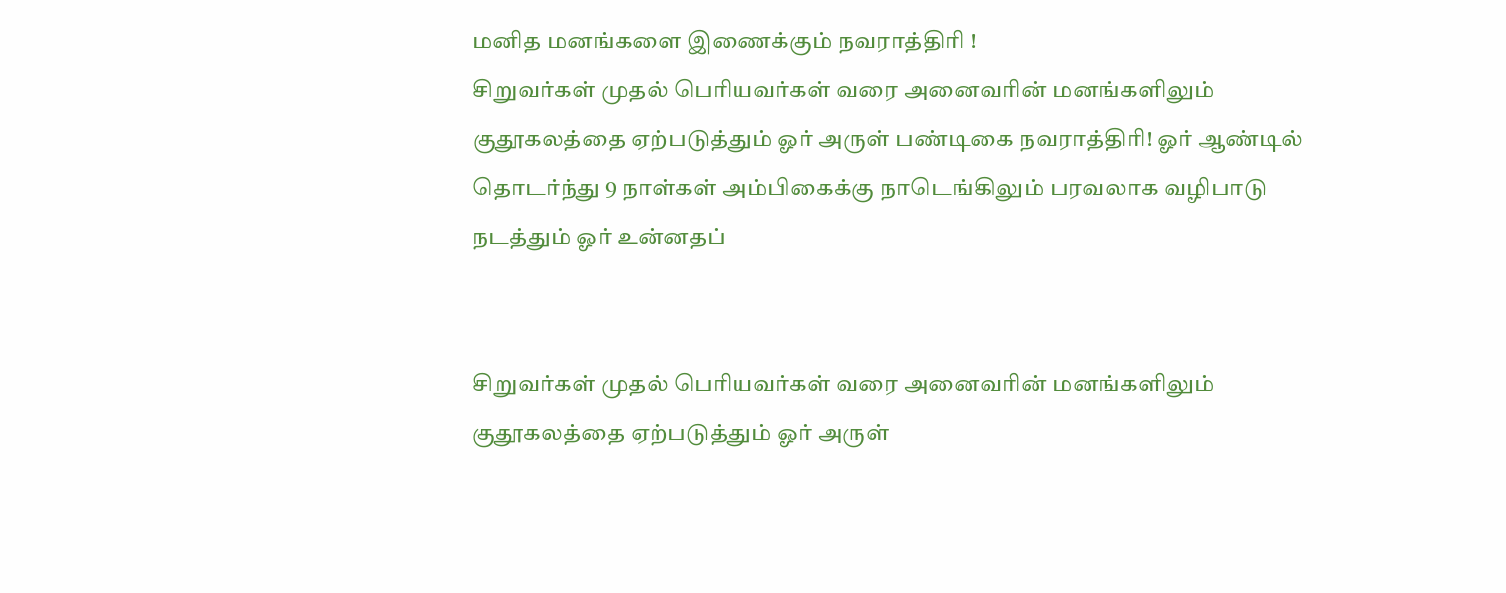மனித மனங்களை இணைக்கும் நவராத்திரி !
சிறுவர்கள் முதல் பெரியவர்கள் வரை அனைவரின் மனங்களிலும் குதூகலத்தை ஏற்படுத்தும் ஓர் அருள் பண்டிகை நவராத்திரி! ஓர் ஆண்டில் தொடர்ந்து 9 நாள்கள் அம்பிகைக்கு நாடெங்கிலும் பரவலாக வழிபாடு நடத்தும் ஓர் உன்னதப்


சிறுவர்கள் முதல் பெரியவர்கள் வரை அனைவரின் மனங்களிலும் குதூகலத்தை ஏற்படுத்தும் ஓர் அருள்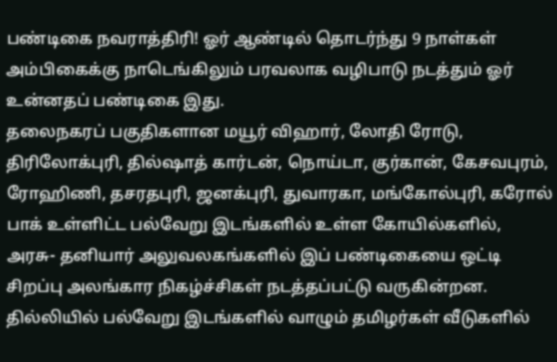பண்டிகை நவராத்திரி! ஓர் ஆண்டில் தொடர்ந்து 9 நாள்கள் அம்பிகைக்கு நாடெங்கிலும் பரவலாக வழிபாடு நடத்தும் ஓர் உன்னதப் பண்டிகை இது.
தலைநகரப் பகுதிகளான மயூர் விஹார், லோதி ரோடு, திரிலோக்புரி, தில்ஷாத் கார்டன், நொய்டா, குர்கான், கேசவபுரம், ரோஹிணி, தசரதபுரி, ஜனக்புரி, துவாரகா, மங்கோல்புரி, கரோல் பாக் உள்ளிட்ட பல்வேறு இடங்களில் உள்ள கோயில்களில், அரசு- தனியார் அலுவலகங்களில் இப் பண்டிகையை ஒட்டி சிறப்பு அலங்கார நிகழ்ச்சிகள் நடத்தப்பட்டு வருகின்றன.
தில்லியில் பல்வேறு இடங்களில் வாழும் தமிழர்கள் வீடுகளில்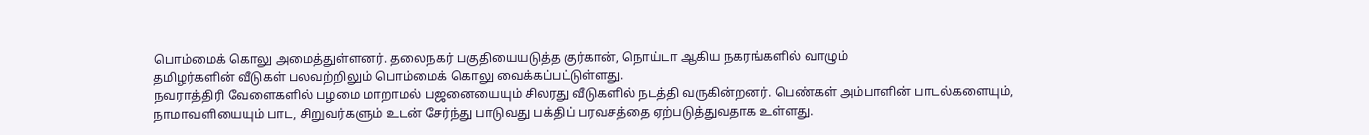பொம்மைக் கொலு அமைத்துள்ளனர். தலைநகர் பகுதியையடுத்த குர்கான், நொய்டா ஆகிய நகரங்களில் வாழும்
தமிழர்களின் வீடுகள் பலவற்றிலும் பொம்மைக் கொலு வைக்கப்பட்டுள்ளது.
நவராத்திரி வேளைகளில் பழமை மாறாமல் பஜனையையும் சிலரது வீடுகளில் நடத்தி வருகின்றனர். பெண்கள் அம்பாளின் பாடல்களையும், நாமாவளியையும் பாட, சிறுவர்களும் உடன் சேர்ந்து பாடுவது பக்திப் பரவசத்தை ஏற்படுத்துவதாக உள்ளது.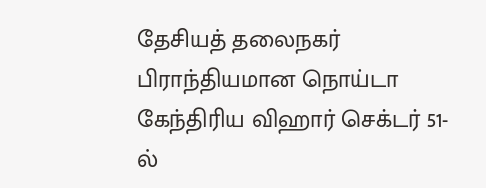தேசியத் தலைநகர் பிராந்தியமான நொய்டா கேந்திரிய விஹார் செக்டர் 51-ல்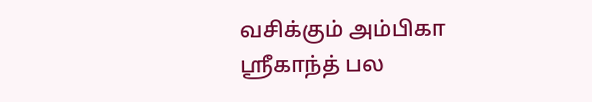வசிக்கும் அம்பிகா ஸ்ரீகாந்த் பல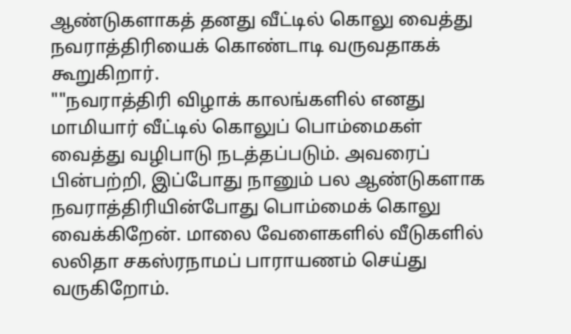ஆண்டுகளாகத் தனது வீட்டில் கொலு வைத்து நவராத்திரியைக் கொண்டாடி வருவதாகக் கூறுகிறார்.
""நவராத்திரி விழாக் காலங்களில் எனது மாமியார் வீட்டில் கொலுப் பொம்மைகள் வைத்து வழிபாடு நடத்தப்படும். அவரைப் பின்பற்றி, இப்போது நானும் பல ஆண்டுகளாக நவராத்திரியின்போது பொம்மைக் கொலு வைக்கிறேன். மாலை வேளைகளில் வீடுகளில் லலிதா சகஸ்ரநாமப் பாராயணம் செய்து வருகிறோம்.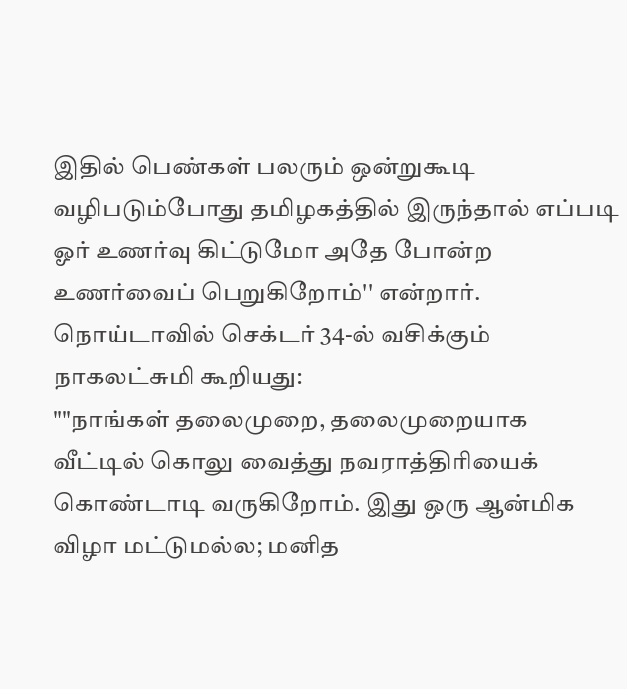இதில் பெண்கள் பலரும் ஒன்றுகூடி வழிபடும்போது தமிழகத்தில் இருந்தால் எப்படி ஓர் உணர்வு கிட்டுமோ அதே போன்ற உணர்வைப் பெறுகிறோம்'' என்றார்.
நொய்டாவில் செக்டர் 34-ல் வசிக்கும் நாகலட்சுமி கூறியது:
""நாங்கள் தலைமுறை, தலைமுறையாக வீட்டில் கொலு வைத்து நவராத்திரியைக் கொண்டாடி வருகிறோம். இது ஒரு ஆன்மிக விழா மட்டுமல்ல; மனித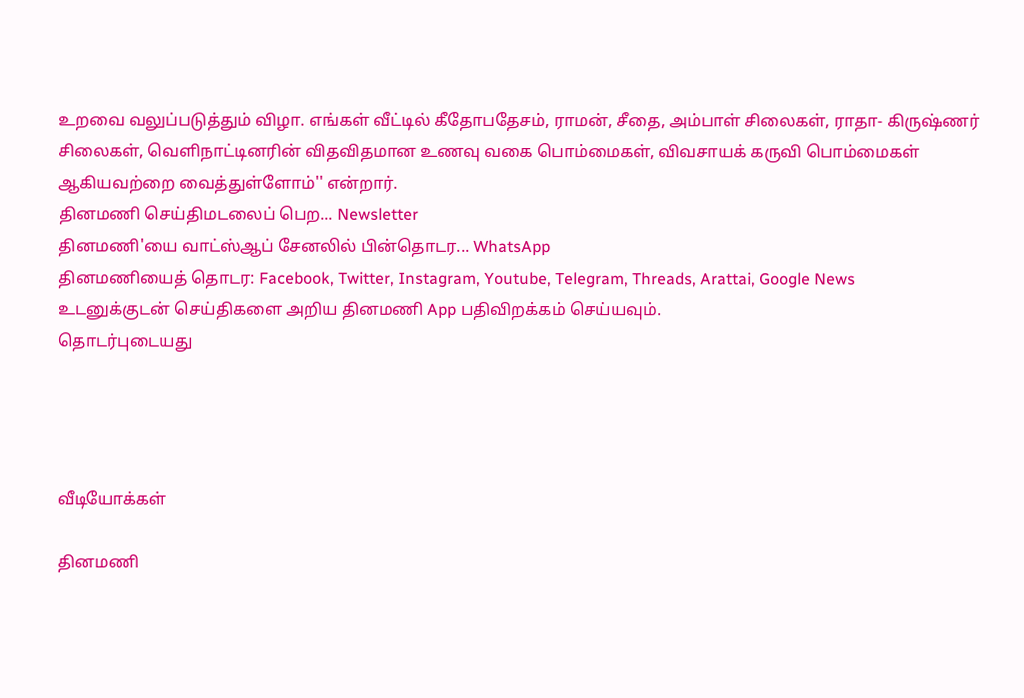உறவை வலுப்படுத்தும் விழா. எங்கள் வீட்டில் கீதோபதேசம், ராமன், சீதை, அம்பாள் சிலைகள், ராதா- கிருஷ்ணர் சிலைகள், வெளிநாட்டினரின் விதவிதமான உணவு வகை பொம்மைகள், விவசாயக் கருவி பொம்மைகள் ஆகியவற்றை வைத்துள்ளோம்'' என்றார்.
தினமணி செய்திமடலைப் பெற... Newsletter
தினமணி'யை வாட்ஸ்ஆப் சேனலில் பின்தொடர... WhatsApp
தினமணியைத் தொடர: Facebook, Twitter, Instagram, Youtube, Telegram, Threads, Arattai, Google News
உடனுக்குடன் செய்திகளை அறிய தினமணி App பதிவிறக்கம் செய்யவும்.
தொடர்புடையது




வீடியோக்கள்

தினமணி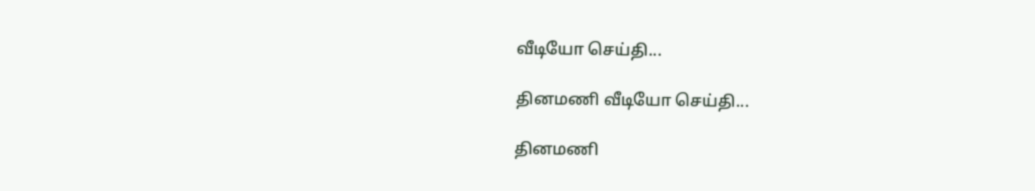வீடியோ செய்தி...

தினமணி வீடியோ செய்தி...

தினமணி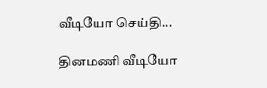வீடியோ செய்தி...

தினமணி வீடியோ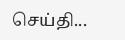செய்தி...